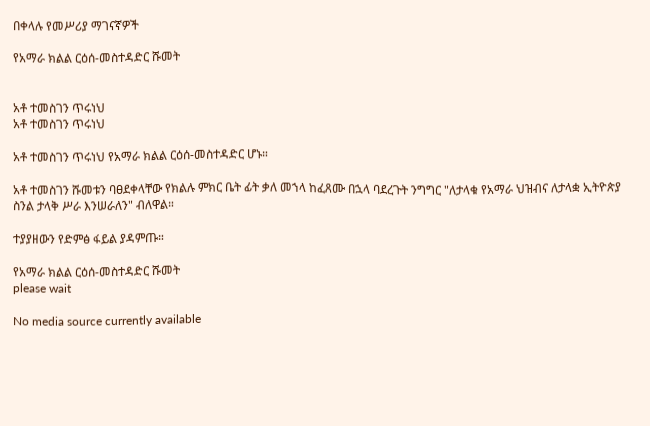በቀላሉ የመሥሪያ ማገናኛዎች

የአማራ ክልል ርዕሰ-መስተዳድር ሹመት


አቶ ተመስገን ጥሩነህ
አቶ ተመስገን ጥሩነህ

አቶ ተመስገን ጥሩነህ የአማራ ክልል ርዕሰ-መስተዳድር ሆኑ።

አቶ ተመስገን ሹመቱን ባፀደቀላቸው የክልሉ ምክር ቤት ፊት ቃለ መኀላ ከፈጸሙ በኋላ ባደረጉት ንግግር "ለታላቁ የአማራ ህዝብና ለታላቋ ኢትዮጵያ ስንል ታላቅ ሥራ እንሠራለን" ብለዋል።

ተያያዘውን የድምፅ ፋይል ያዳምጡ።

የአማራ ክልል ርዕሰ-መስተዳድር ሹመት
please wait

No media source currently available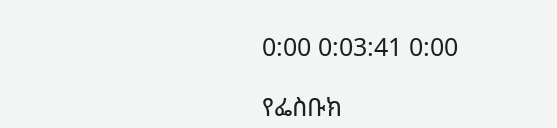0:00 0:03:41 0:00

የፌስቡክ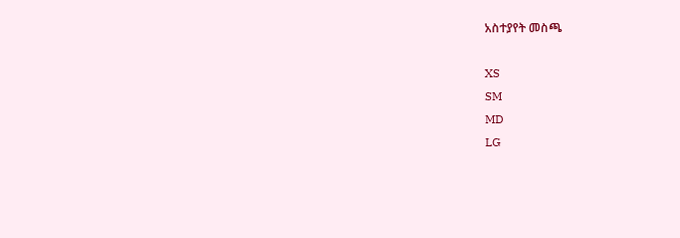አስተያየት መስጫ

XS
SM
MD
LG